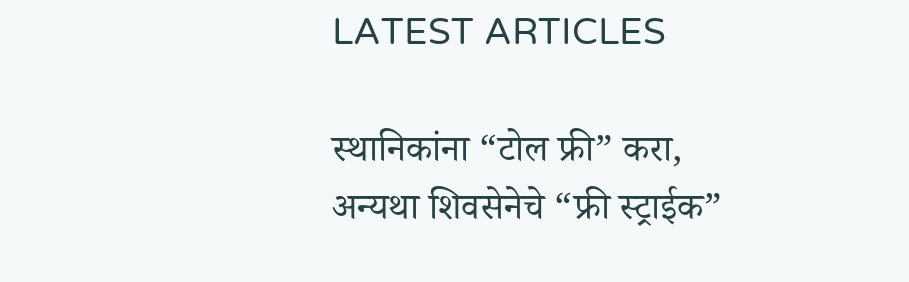LATEST ARTICLES

स्थानिकांना “टोल फ्री” करा, अन्यथा शिवसेनेचे “फ्री स्ट्राईक”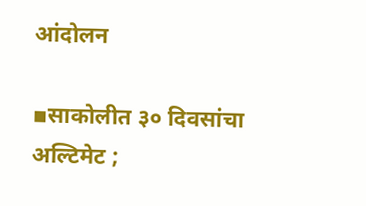आंदोलन

▪साकोलीत ३० दिवसांचा अल्टिमेट ;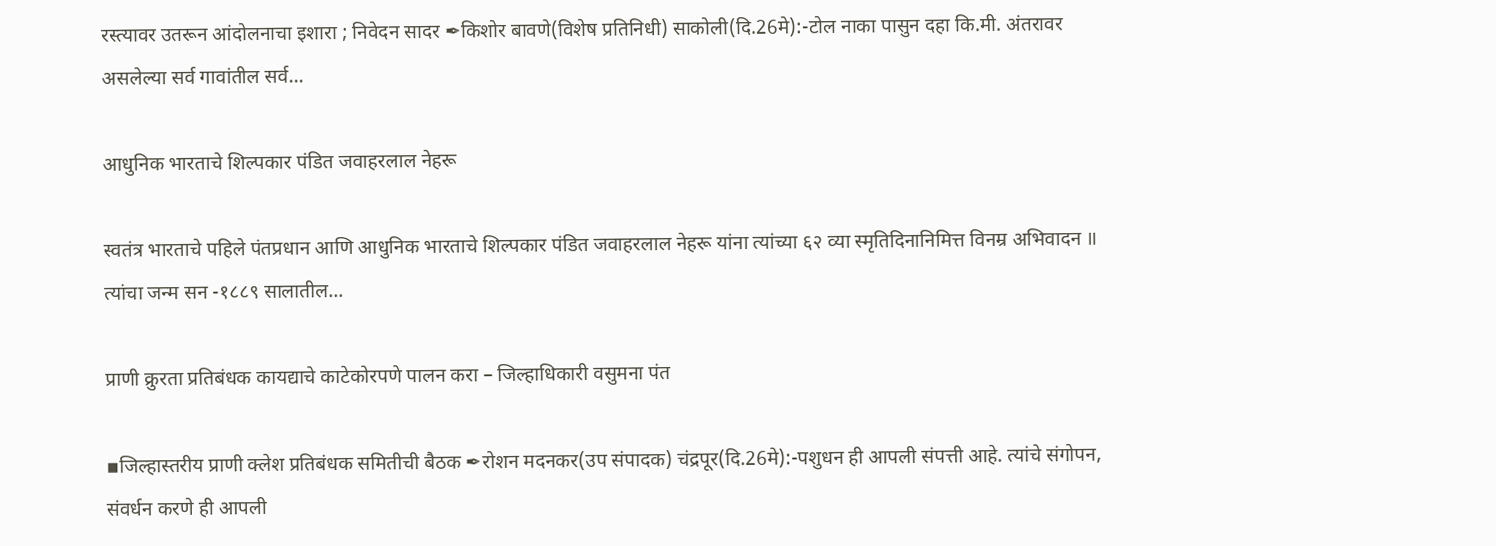रस्त्यावर उतरून आंदोलनाचा इशारा ; निवेदन सादर ✒किशोर बावणे(विशेष प्रतिनिधी) साकोली(दि.26मे):-टोल नाका पासुन दहा कि.मी. अंतरावर असलेल्या सर्व गावांतील सर्व...

आधुनिक भारताचे शिल्पकार पंडित जवाहरलाल नेहरू

स्वतंत्र भारताचे पहिले पंतप्रधान आणि आधुनिक भारताचे शिल्पकार पंडित जवाहरलाल नेहरू यांना त्यांच्या ६२ व्या स्मृतिदिनानिमित्त विनम्र अभिवादन ॥ त्यांचा जन्म सन -१८८९ सालातील...

प्राणी क्रुरता प्रतिबंधक कायद्याचे काटेकोरपणे पालन करा – जिल्हाधिकारी वसुमना पंत

▪जिल्हास्तरीय प्राणी क्लेश प्रतिबंधक समितीची बैठक ✒रोशन मदनकर(उप संपादक) चंद्रपूर(दि.26मे):-पशुधन ही आपली संपत्ती आहे. त्यांचे संगोपन, संवर्धन करणे ही आपली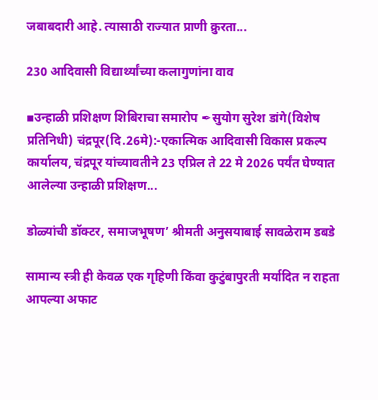जबाबदारी आहे. त्यासाठी राज्यात प्राणी क्रुरता...

230 आदिवासी विद्यार्थ्यांच्या कलागुणांना वाव

▪उन्हाळी प्रशिक्षण शिबिराचा समारोप ✒सुयोग सुरेश डांगे(विशेष प्रतिनिधी) चंद्रपूर(दि.26मे):-एकात्मिक आदिवासी विकास प्रकल्प कार्यालय, चंद्रपूर यांच्यावतीने 23 एप्रिल ते 22 मे 2026 पर्यंत घेण्यात आलेल्या उन्हाळी प्रशिक्षण...

डोळ्यांची डॉक्टर, समाजभूषण’ श्रीमती अनुसयाबाई सावळेराम डबडे

सामान्य स्त्री ही केवळ एक गृहिणी किंवा कुटुंबापुरती मर्यादित न राहता आपल्या अफाट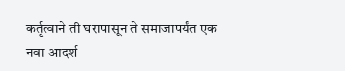कर्तृत्वाने ती घरापासून ते समाजापर्यंत एक नवा आदर्श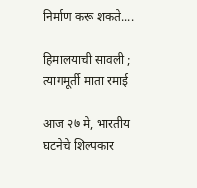निर्माण करू शकते....

हिमालयाची सावली ; त्यागमूर्ती माता रमाई

आज २७ मे, भारतीय घटनेचे शिल्पकार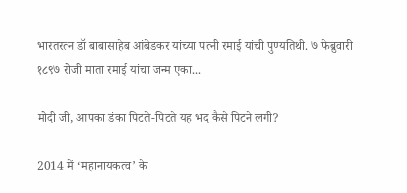भारतरत्न डॉ बाबासाहेब आंबेडकर यांच्या पत्नी रमाई यांची पुण्यतिथी. ७ फेब्रुवारी १८९७ रोजी माता रमाई यांचा जन्म एका...

मोदी जी, आपका डंका पिटते-पिटते यह भद कैसे पिटने लगी?

2014 में ‘महानायकत्व’ के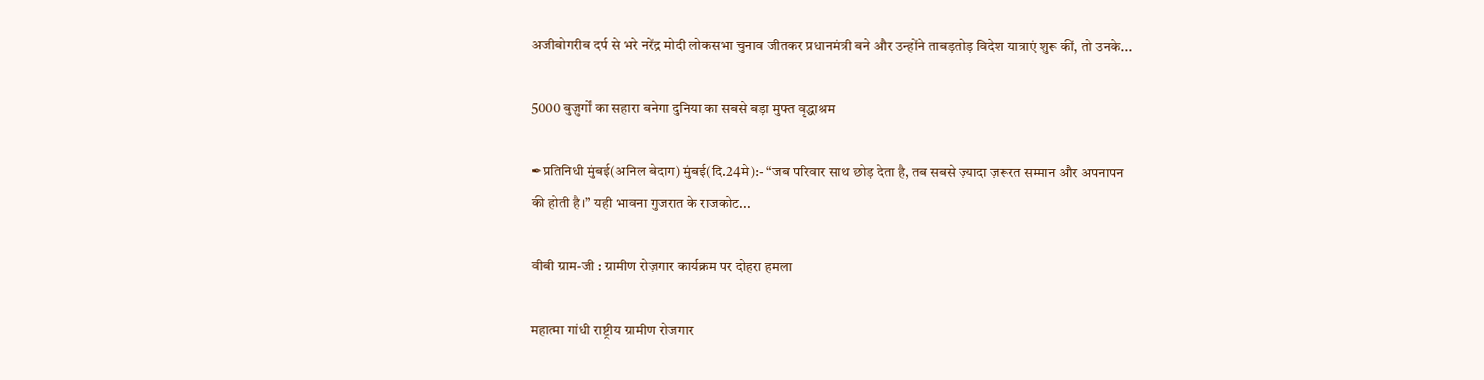अजीबोगरीब दर्प से भरे नरेंद्र मोदी लोकसभा चुनाव जीतकर प्रधानमंत्री बने और उन्होंने ताबड़तोड़ विदेश यात्राएं शुरू कीं, तो उनके...

5000 बुज़ुर्गों का सहारा बनेगा दुनिया का सबसे बड़ा मुफ्त वृद्धाश्रम

✒प्रतिनिधी मुंबई(अनिल बेदाग) मुंबई(दि.24मे):- “जब परिवार साथ छोड़ देता है, तब सबसे ज़्यादा ज़रूरत सम्मान और अपनापन की होती है।” यही भावना गुजरात के राजकोट...

वीबी ग्राम-जी : ग्रामीण रोज़गार कार्यक्रम पर दोहरा हमला

महात्मा गांधी राष्ट्रीय ग्रामीण रोजगार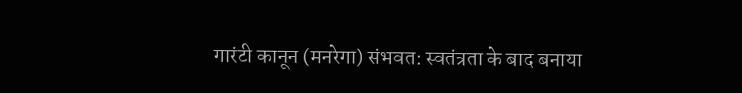गारंटी कानून (मनरेगा) संभवत: स्वतंत्रता के बाद बनाया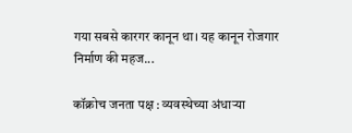गया सबसे कारगर कानून था। यह कानून रोजगार निर्माण की महज...

कॉक्रोच जनता पक्ष : व्यवस्थेच्या अंधाऱ्या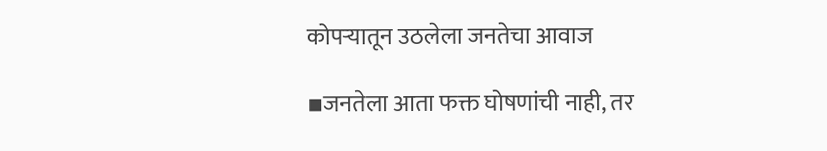कोपऱ्यातून उठलेला जनतेचा आवाज

▪जनतेला आता फक्त घोषणांची नाही, तर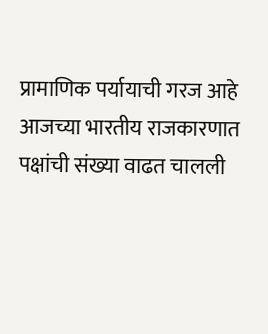प्रामाणिक पर्यायाची गरज आहे          आजच्या भारतीय राजकारणात पक्षांची संख्या वाढत चालली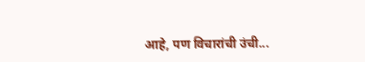आहे, पण विचारांची उंची...